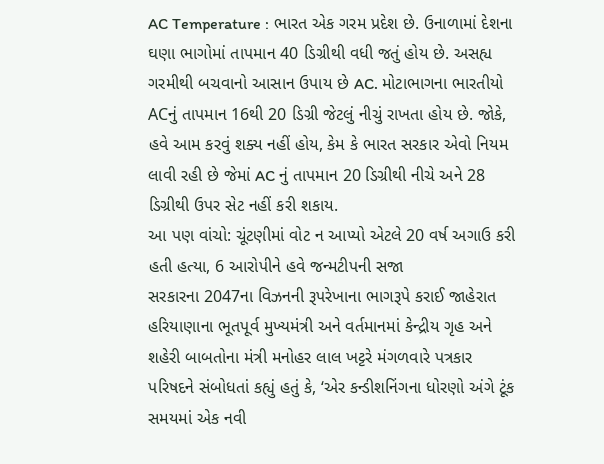AC Temperature : ભારત એક ગરમ પ્રદેશ છે. ઉનાળામાં દેશના ઘણા ભાગોમાં તાપમાન 40 ડિગ્રીથી વધી જતું હોય છે. અસહ્ય ગરમીથી બચવાનો આસાન ઉપાય છે AC. મોટાભાગના ભારતીયો ACનું તાપમાન 16થી 20 ડિગ્રી જેટલું નીચું રાખતા હોય છે. જોકે, હવે આમ કરવું શક્ય નહીં હોય, કેમ કે ભારત સરકાર એવો નિયમ લાવી રહી છે જેમાં AC નું તાપમાન 20 ડિગ્રીથી નીચે અને 28 ડિગ્રીથી ઉપર સેટ નહીં કરી શકાય.
આ પણ વાંચો: ચૂંટણીમાં વોટ ન આપ્યો એટલે 20 વર્ષ અગાઉ કરી હતી હત્યા, 6 આરોપીને હવે જન્મટીપની સજા
સરકારના 2047ના વિઝનની રૂપરેખાના ભાગરૂપે કરાઈ જાહેરાત
હરિયાણાના ભૂતપૂર્વ મુખ્યમંત્રી અને વર્તમાનમાં કેન્દ્રીય ગૃહ અને શહેરી બાબતોના મંત્રી મનોહર લાલ ખટ્ટરે મંગળવારે પત્રકાર પરિષદને સંબોધતાં કહ્યું હતું કે, ‘એર કન્ડીશનિંગના ધોરણો અંગે ટૂંક સમયમાં એક નવી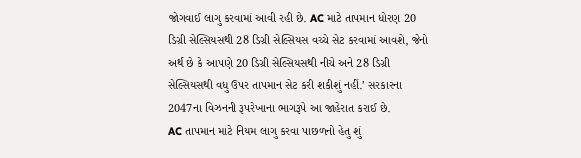જોગવાઈ લાગુ કરવામાં આવી રહી છે. AC માટે તાપમાન ધોરણ 20 ડિગ્રી સેલ્સિયસથી 28 ડિગ્રી સેલ્સિયસ વચ્ચે સેટ કરવામાં આવશે, જેનો અર્થ છે કે આપણે 20 ડિગ્રી સેલ્સિયસથી નીચે અને 28 ડિગ્રી સેલ્સિયસથી વધુ ઉપર તાપમાન સેટ કરી શકીશું નહીં.’ સરકારના 2047ના વિઝનની રૂપરેખાના ભાગરૂપે આ જાહેરાત કરાઈ છે.
AC તાપમાન માટે નિયમ લાગુ કરવા પાછળનો હેતુ શું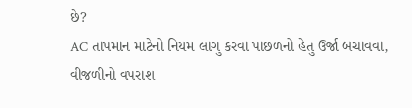છે?
AC તાપમાન માટેનો નિયમ લાગુ કરવા પાછળનો હેતુ ઉર્જા બચાવવા, વીજળીનો વપરાશ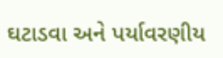ઘટાડવા અને પર્યાવરણીય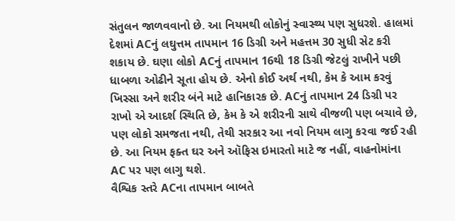સંતુલન જાળવવાનો છે. આ નિયમથી લોકોનું સ્વાસ્થ્ય પણ સુધરશે. હાલમાં દેશમાં ACનું લઘુત્તમ તાપમાન 16 ડિગ્રી અને મહત્તમ 30 સુધી સેટ કરી શકાય છે. ઘણા લોકો ACનું તાપમાન 16થી 18 ડિગ્રી જેટલું રાખીને પછી ધાબળા ઓઢીને સૂતા હોય છે. એનો કોઈ અર્થ નથી, કેમ કે આમ કરવું ખિસ્સા અને શરીર બંને માટે હાનિકારક છે. ACનું તાપમાન 24 ડિગ્રી પર રાખો એ આદર્શ સ્થિતિ છે, કેમ કે એ શરીરની સાથે વીજળી પણ બચાવે છે, પણ લોકો સમજતા નથી, તેથી સરકાર આ નવો નિયમ લાગુ કરવા જઈ રહી છે. આ નિયમ ફક્ત ઘર અને ઑફિસ ઇમારતો માટે જ નહીં, વાહનોમાંના AC પર પણ લાગુ થશે.
વૈશ્વિક સ્તરે ACના તાપમાન બાબતે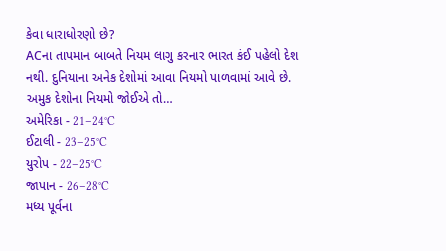કેવા ધારાધોરણો છે?
ACના તાપમાન બાબતે નિયમ લાગુ કરનાર ભારત કંઈ પહેલો દેશ નથી. દુનિયાના અનેક દેશોમાં આવા નિયમો પાળવામાં આવે છે. અમુક દેશોના નિયમો જોઈએ તો…
અમેરિકા - 21–24°C
ઈટાલી - 23–25°C
યુરોપ - 22–25°C
જાપાન - 26–28°C
મધ્ય પૂર્વના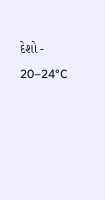દેશો - 20–24°C